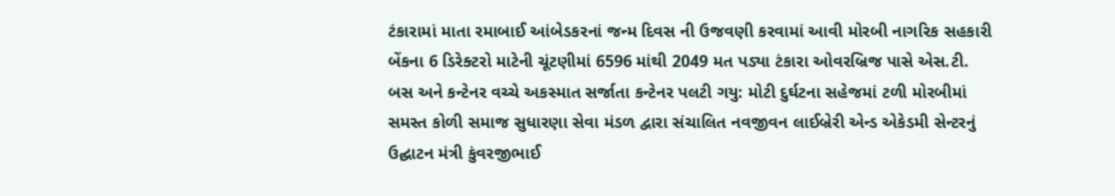ટંકારામાં માતા રમાબાઈ આંબેડકરનાં જન્મ દિવસ ની ઉજવણી કરવામાં આવી મોરબી નાગરિક સહકારી બેંકના 6 ડિરેક્ટરો માટેની ચૂંટણીમાં 6596 માંથી 2049 મત પડ્યા ટંકારા ઓવરબ્રિજ પાસે એસ.ટી. બસ અને કન્ટેનર વચ્ચે અકસ્માત સર્જાતા કન્ટેનર પલટી ગયુ: મોટી દુર્ઘટના સહેજમાં ટળી મોરબીમાં સમસ્ત કોળી સમાજ સુધારણા સેવા મંડળ દ્વારા સંચાલિત નવજીવન લાઈબ્રેરી એન્ડ એકેડમી સેન્ટરનું ઉદ્ઘાટન મંત્રી કુંવરજીભાઈ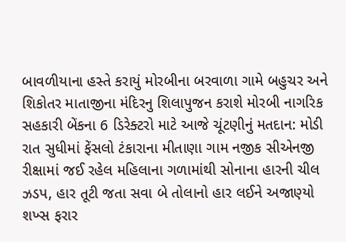બાવળીયાના હસ્તે કરાયું મોરબીના બરવાળા ગામે બહુચર અને શિકોતર માતાજીના મંદિરનુ શિલાપુજન કરાશે મોરબી નાગરિક સહકારી બેંકના 6 ડિરેક્ટરો માટે આજે ચૂંટણીનું મતદાન: મોડી રાત સુધીમાં ફેંસલો ટંકારાના મીતાણા ગામ નજીક સીએનજી રીક્ષામાં જઈ રહેલ મહિલાના ગળામાંથી સોનાના હારની ચીલ ઝડપ, હાર તૂટી જતા સવા બે તોલાનો હાર લઈને અજાણ્યો શખ્સ ફરાર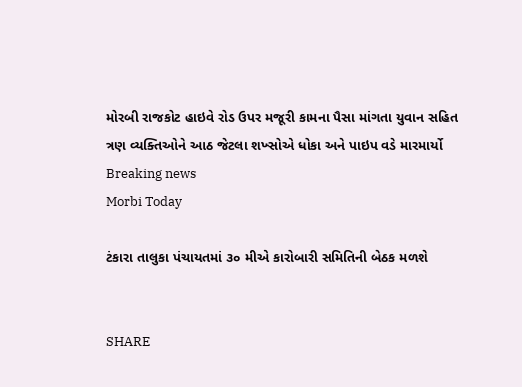મોરબી રાજકોટ હાઇવે રોડ ઉપર મજૂરી કામના પૈસા માંગતા યુવાન સહિત ત્રણ વ્યક્તિઓને આઠ જેટલા શખ્સોએ ધોકા અને પાઇપ વડે મારમાર્યો
Breaking news
Morbi Today

ટંકારા તાલુકા પંચાયતમાં ૩૦ મીએ કારોબારી સમિતિની બેઠક મળશે


SHARE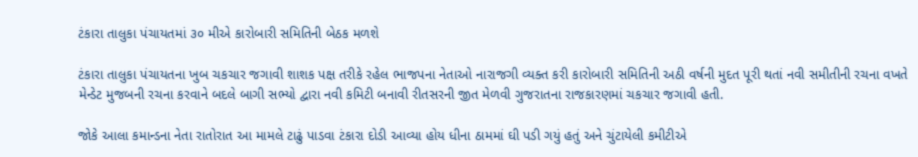ટંકારા તાલુકા પંચાયતમાં ૩૦ મીએ કારોબારી સમિતિની બેઠક મળશે

ટંકારા તાલુકા પંચાયતના ખુબ ચકચાર જગાવી શાશક પક્ષ તરીકે રહેલ ભાજપના નેતાઓ નારાજગી વ્યક્ત કરી કારોબારી સમિતિની અઠી વર્ષની મુદત પૂરી થતાં નવી સમીતીની રચના વખતે મેન્ડેટ મુજબની રચના કરવાને બદલે બાગી સભ્યો દ્વારા નવી કમિટી બનાવી રીતસરની જીત મેળવી ગુજરાતના રાજકારણમાં ચકચાર જગાવી હતી.

જોકે આલા કમાન્ડના નેતા રાતોરાત આ મામલે ટાઢું પાડવા ટંકારા દોડી આવ્યા હોય ધીના ઠામમાં ઘી પડી ગયું હતું અને ચુંટાયેલી કમીટીએ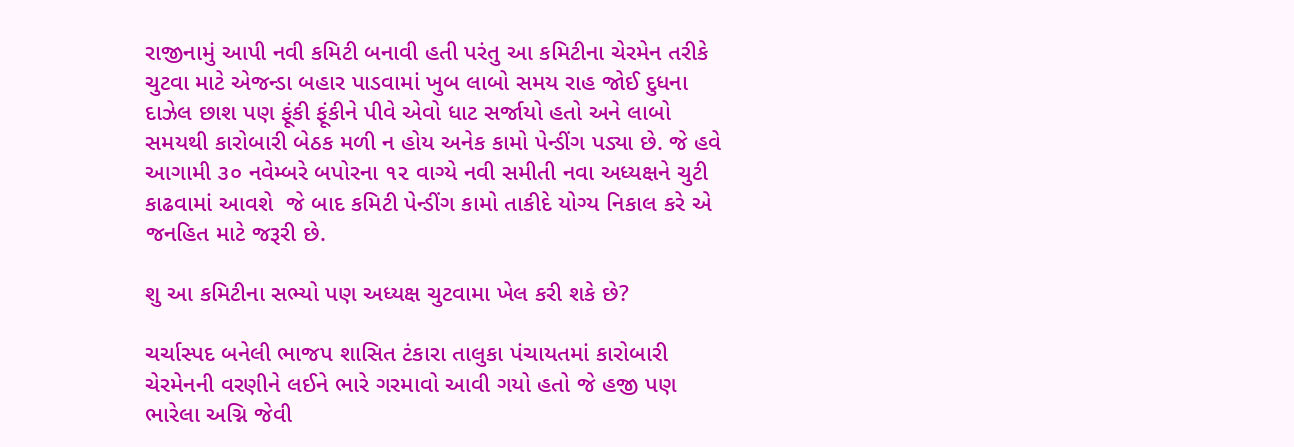રાજીનામું આપી નવી કમિટી બનાવી હતી પરંતુ આ કમિટીના ચેરમેન તરીકે ચુટવા માટે એજન્ડા બહાર પાડવામાં ખુબ લાબો સમય રાહ જોઈ દુધના દાઝેલ છાશ પણ ફૂંકી ફૂંકીને પીવે એવો ધાટ સર્જાયો હતો અને લાબો સમયથી કારોબારી બેઠક મળી ન હોય અનેક કામો પેન્ડીંગ પડ્યા છે. જે હવે આગામી ૩૦ નવેમ્બરે બપોરના ૧૨ વાગ્યે નવી સમીતી નવા અધ્યક્ષને ચુટી કાઢવામાં આવશે  જે બાદ કમિટી પેન્ડીંગ કામો તાકીદે યોગ્ય નિકાલ કરે એ જનહિત માટે જરૂરી છે.

શુ આ કમિટીના સભ્યો પણ અધ્યક્ષ ચુટવામા ખેલ કરી શકે છે?

ચર્ચાસ્પદ બનેલી ભાજપ શાસિત ટંકારા તાલુકા પંચાયતમાં કારોબારી ચેરમેનની વરણીને લઈને ભારે ગરમાવો આવી ગયો હતો જે હજી પણ ભારેલા અગ્નિ જેવી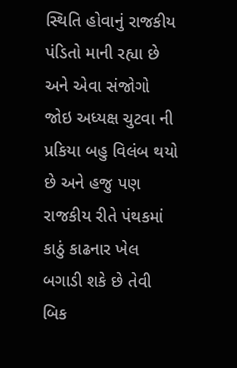સ્થિતિ હોવાનું રાજકીય પંડિતો માની રહ્યા છે અને એવા સંજોગો જોઇ અધ્યક્ષ ચુટવા ની પ્રકિયા બહુ વિલંબ થયો છે અને હજુ પણ રાજકીય રીતે પંથકમાં કાઠું કાઢનાર ખેલ બગાડી શકે છે તેવી બિક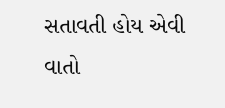સતાવતી હોય એવી વાતો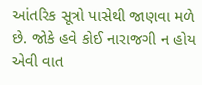આંતરિક સૂત્રો પાસેથી જાણવા મળે છે. જોકે હવે કોઈ નારાજગી ન હોય એવી વાત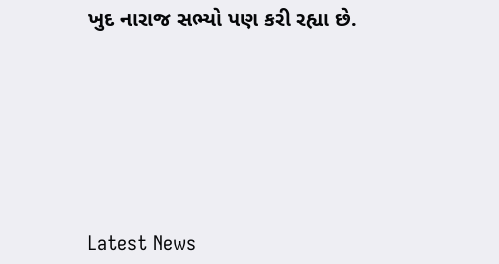ખુદ નારાજ સભ્યો પણ કરી રહ્યા છે.






Latest News